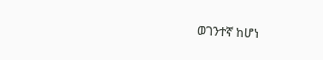ወገንተኛ ከሆነ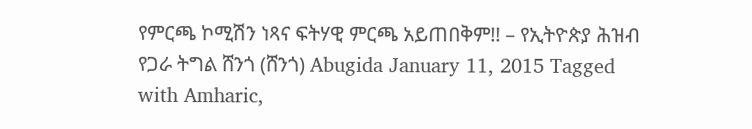የምርጫ ኮሚሽን ነጻና ፍትሃዊ ምርጫ አይጠበቅም!! – የኢትዮጵያ ሕዝብ የጋራ ትግል ሸንጎ (ሸንጎ) Abugida January 11, 2015 Tagged with Amharic,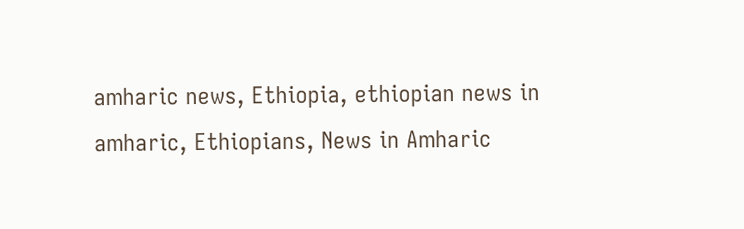amharic news, Ethiopia, ethiopian news in amharic, Ethiopians, News in Amharic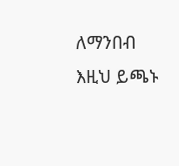ለማንበብ እዚህ ይጫኑ